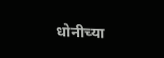धोनीच्या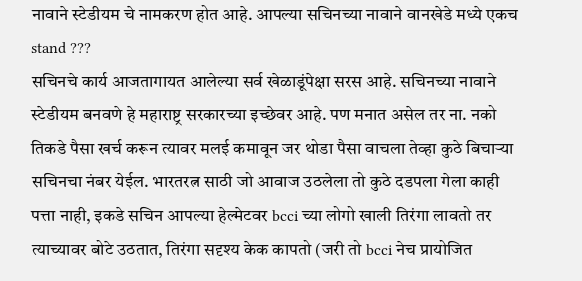नावाने स्टेडीयम चे नामकरण होत आहे. आपल्या सचिनच्या नावाने वानखेडे मध्ये एकच stand ???
सचिनचे कार्य आजतागायत आलेल्या सर्व खेळाडूंपेक्षा सरस आहे. सचिनच्या नावाने स्टेडीयम बनवणे हे महाराष्ट्र सरकारच्या इच्छेवर आहे. पण मनात असेल तर ना. नको तिकडे पैसा खर्च करून त्यावर मलई कमावून जर थोडा पैसा वाचला तेव्हा कुठे बिचाऱ्या सचिनचा नंबर येईल. भारतरत्न साठी जो आवाज उठलेला तो कुठे दडपला गेला काही पत्ता नाही, इकडे सचिन आपल्या हेल्मेटवर bcci च्या लोगो खाली तिरंगा लावतो तर त्याच्यावर बोटे उठतात, तिरंगा सदृश्य केक कापतो (जरी तो bcci नेच प्रायोजित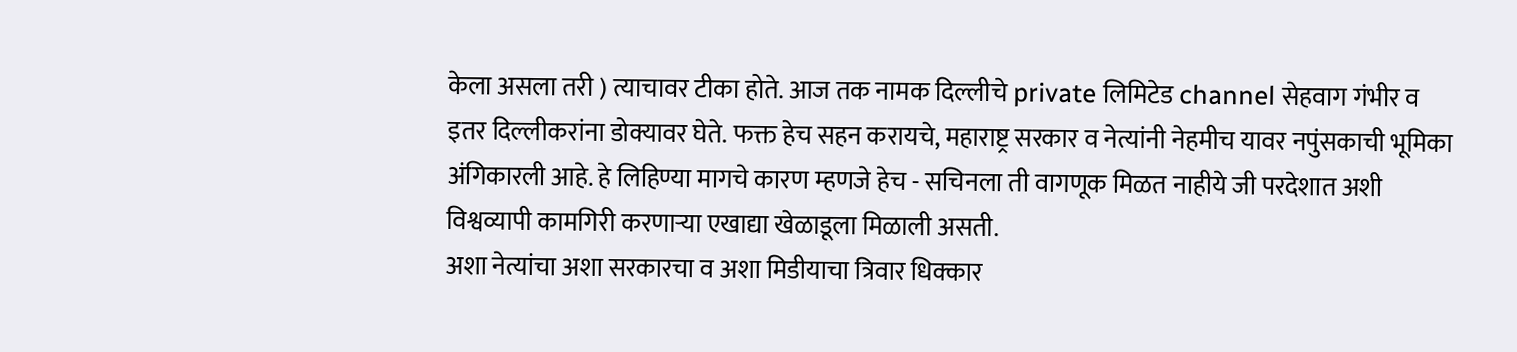केला असला तरी ) त्याचावर टीका होते. आज तक नामक दिल्लीचे private लिमिटेड channel सेहवाग गंभीर व इतर दिल्लीकरांना डोक्यावर घेते. फक्त हेच सहन करायचे, महाराष्ट्र सरकार व नेत्यांनी नेहमीच यावर नपुंसकाची भूमिका अंगिकारली आहे. हे लिहिण्या मागचे कारण म्हणजे हेच - सचिनला ती वागणूक मिळत नाहीये जी परदेशात अशी विश्वव्यापी कामगिरी करणाऱ्या एखाद्या खेळाडूला मिळाली असती.
अशा नेत्यांचा अशा सरकारचा व अशा मिडीयाचा त्रिवार धिक्कार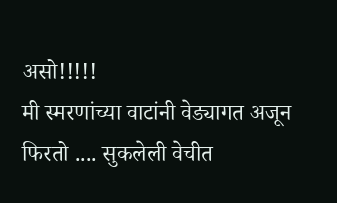असो!!!!!
मी स्मरणांच्या वाटांनी वेड्यागत अजून फिरतो .... सुकलेली वेचीत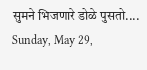सुमने भिजणारे डोळे पुसतो....
Sunday, May 29,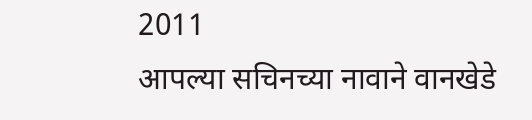2011
आपल्या सचिनच्या नावाने वानखेडे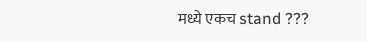मध्ये एकच stand ???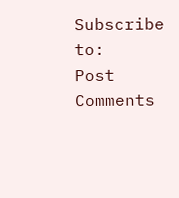Subscribe to:
Post Comments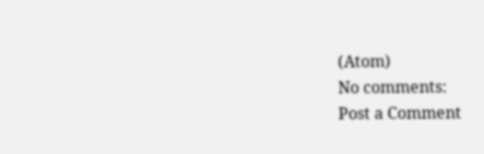(Atom)
No comments:
Post a Comment